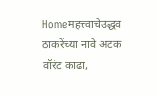Homeमहत्त्वाचेउद्धव ठाकरेंच्या नावे अटक वॉरंट काढा,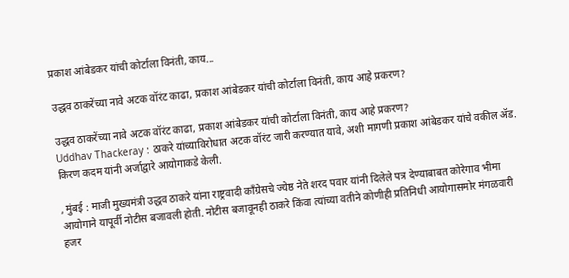प्रकाश आंबेडकर यांची कोर्टाला विनंती, काय...

उद्धव ठाकरेंच्या नावे अटक वॉरंट काढा, प्रकाश आंबेडकर यांची कोर्टाला विनंती, काय आहे प्रकरण?

उद्धव ठाकरेंच्या नावे अटक वॉरंट काढा, प्रकाश आंबेडकर यांची कोर्टाला विनंती, काय आहे प्रकरण?
Uddhav Thackeray : ठाकरे यांच्याविरोधात अटक वॉरंट जारी करण्यात यावे, अशी मागणी प्रकाश आंबेडकर यांचे वकील ॲड. किरण कदम यांनी अर्जाद्वारे आयोगाकडे केली.

, मुंबई : माजी मुख्यमंत्री उद्धव ठाकरे यांना राष्ट्रवादी काँग्रेसचे ज्येष्ठ नेते शरद पवार यांनी दिलेले पत्र देण्याबाबत कोरेगाव भीमा आयोगाने यापूर्वी नोटीस बजावली होती. नोटीस बजावूनही ठाकरे किंवा त्यांच्या वतीने कोणीही प्रतिनिधी आयोगासमोर मंगळवारी हजर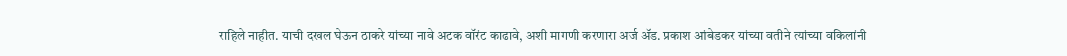राहिले नाहीत. याची दखल घेऊन ठाकरे यांच्या नावे अटक वॉरंट काढावे, अशी मागणी करणारा अर्ज ॲड. प्रकाश आंबेडकर यांच्या वतीने त्यांच्या वकिलांनी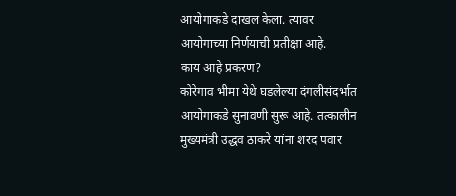आयोगाकडे दाखल केला. त्यावर आयोगाच्या निर्णयाची प्रतीक्षा आहे.
काय आहे प्रकरण?
कोरेगाव भीमा येथे घडलेल्या दंगलीसंदर्भात आयोगाकडे सुनावणी सुरू आहे. तत्कालीन मुख्यमंत्री उद्धव ठाकरे यांना शरद पवार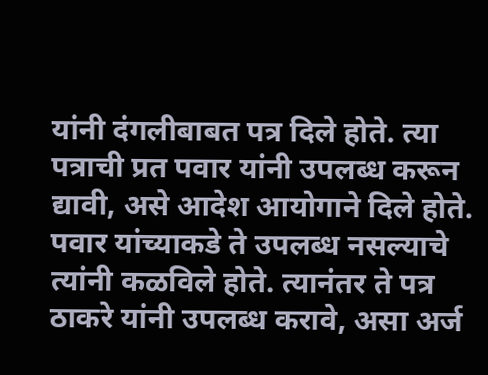यांनी दंगलीबाबत पत्र दिले होते. त्या पत्राची प्रत पवार यांनी उपलब्ध करून द्यावी, असे आदेश आयोगाने दिले होते. पवार यांच्याकडे ते उपलब्ध नसल्याचे त्यांनी कळविले होते. त्यानंतर ते पत्र ठाकरे यांनी उपलब्ध करावे, असा अर्ज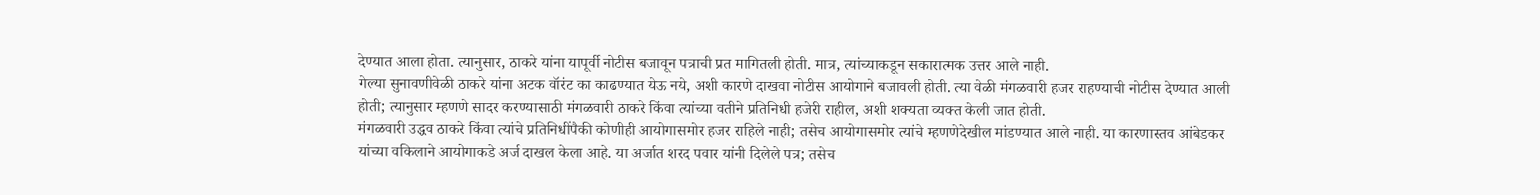देण्यात आला होता. त्यानुसार, ठाकरे यांना यापूर्वी नोटीस बजावून पत्राची प्रत मागितली होती. मात्र, त्यांच्याकडून सकारात्मक उत्तर आले नाही.
गेल्या सुनावणीवेळी ठाकरे यांना अटक वॉरंट का काढण्यात येऊ नये, अशी कारणे दाखवा नोटीस आयोगाने बजावली होती. त्या वेळी मंगळवारी हजर राहण्याची नोटीस देण्यात आली होती; त्यानुसार म्हणणे सादर करण्यासाठी मंगळवारी ठाकरे किंवा त्यांच्या वतीने प्रतिनिधी हजेरी राहील, अशी शक्यता व्यक्त केली जात होती.
मंगळवारी उद्धव ठाकरे किंवा त्यांचे प्रतिनिधींपैकी कोणीही आयोगासमोर हजर राहिले नाही; तसेच आयोगासमोर त्यांचे म्हणणेदेखील मांडण्यात आले नाही. या कारणास्तव आंबेडकर यांच्या वकिलाने आयोगाकडे अर्ज दाखल केला आहे. या अर्जात शरद पवार यांनी दिलेले पत्र; तसेच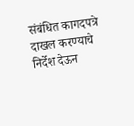संबंधित कागदपत्रे दाखल करण्याचे निर्देश देऊन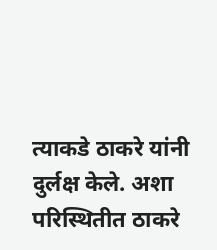त्याकडे ठाकरे यांनी दुर्लक्ष केले. अशा परिस्थितीत ठाकरे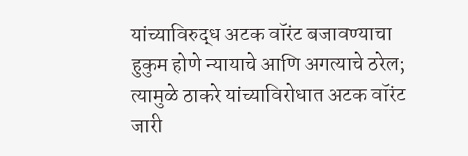यांच्याविरुद्ध अटक वॉरंट बजावण्याचा हुकुम होणे न्यायाचे आणि अगत्याचे ठरेल; त्यामुळे ठाकरे यांच्याविरोधात अटक वॉरंट जारी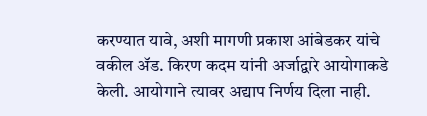करण्यात यावे, अशी मागणी प्रकाश आंबेडकर यांचे वकील ॲड. किरण कदम यांनी अर्जाद्वारे आयोगाकडे केली. आयोगाने त्यावर अद्याप निर्णय दिला नाही.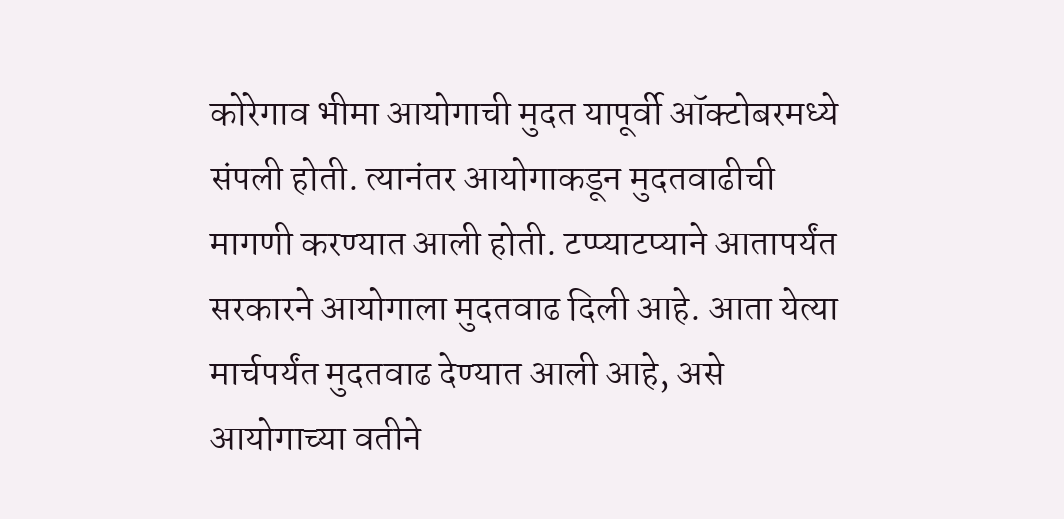कोरेगाव भीमा आयोगाची मुदत यापूर्वी ऑक्टोबरमध्ये संपली होती. त्यानंतर आयोगाकडून मुदतवाढीची मागणी करण्यात आली होती. टप्प्याटप्याने आतापर्यंत सरकारने आयोगाला मुदतवाढ दिली आहे. आता येत्या मार्चपर्यंत मुदतवाढ देण्यात आली आहे, असे आयोगाच्या वतीने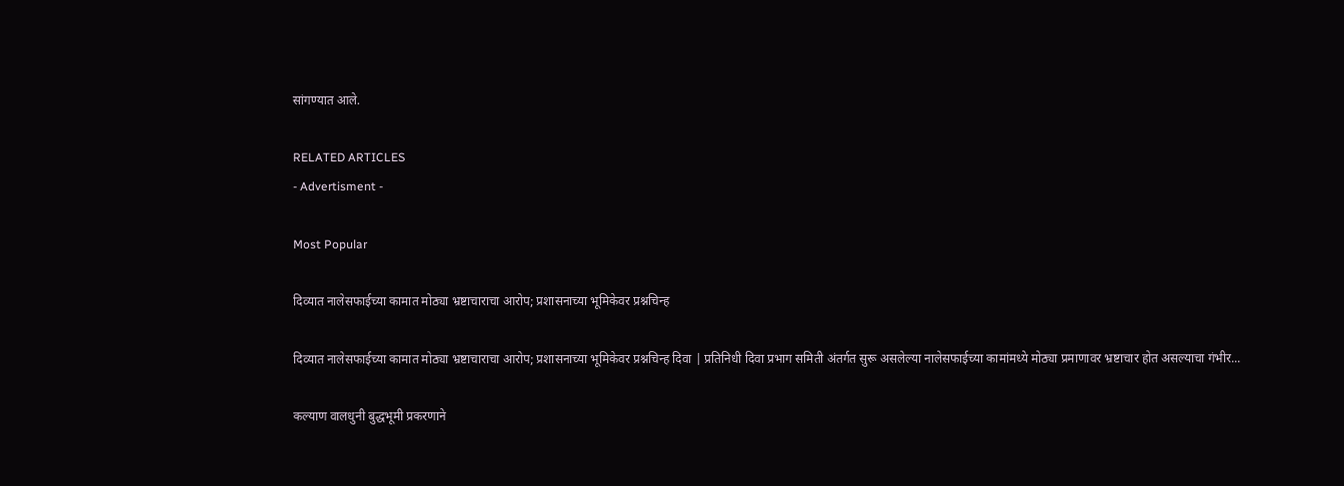सांगण्यात आले.

RELATED ARTICLES
- Advertisment -

Most Popular

दिव्यात नालेसफाईच्या कामात मोठ्या भ्रष्टाचाराचा आरोप; प्रशासनाच्या भूमिकेवर प्रश्नचिन्ह

दिव्यात नालेसफाईच्या कामात मोठ्या भ्रष्टाचाराचा आरोप; प्रशासनाच्या भूमिकेवर प्रश्नचिन्ह दिवा | प्रतिनिधी दिवा प्रभाग समिती अंतर्गत सुरू असलेल्या नालेसफाईच्या कामांमध्ये मोठ्या प्रमाणावर भ्रष्टाचार होत असल्याचा गंभीर...

कल्याण वालधुनी बुद्धभूमी प्रकरणाने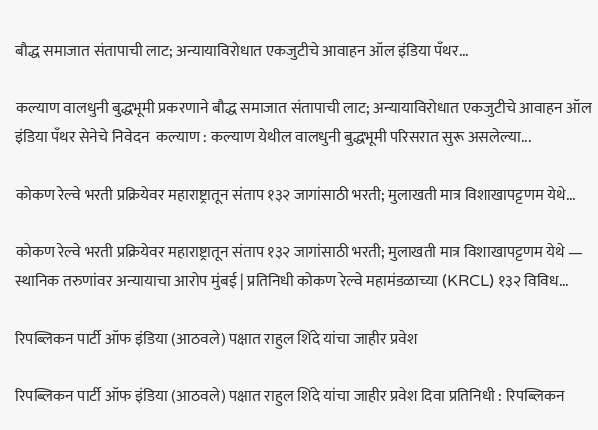बौद्ध समाजात संतापाची लाट; अन्यायाविरोधात एकजुटीचे आवाहन ऑल इंडिया पँथर...

कल्याण वालधुनी बुद्धभूमी प्रकरणाने बौद्ध समाजात संतापाची लाट; अन्यायाविरोधात एकजुटीचे आवाहन ऑल इंडिया पँथर सेनेचे निवेदन  कल्याण : कल्याण येथील वालधुनी बुद्धभूमी परिसरात सुरू असलेल्या...

कोकण रेल्वे भरती प्रक्रियेवर महाराष्ट्रातून संताप १३२ जागांसाठी भरती; मुलाखती मात्र विशाखापट्टणम येथे...

कोकण रेल्वे भरती प्रक्रियेवर महाराष्ट्रातून संताप १३२ जागांसाठी भरती; मुलाखती मात्र विशाखापट्टणम येथे — स्थानिक तरुणांवर अन्यायाचा आरोप मुंबई | प्रतिनिधी कोकण रेल्वे महामंडळाच्या (KRCL) १३२ विविध...

रिपब्लिकन पार्टी ऑफ इंडिया (आठवले) पक्षात राहुल शिंदे यांचा जाहीर प्रवेश

रिपब्लिकन पार्टी ऑफ इंडिया (आठवले) पक्षात राहुल शिंदे यांचा जाहीर प्रवेश दिवा प्रतिनिधी : रिपब्लिकन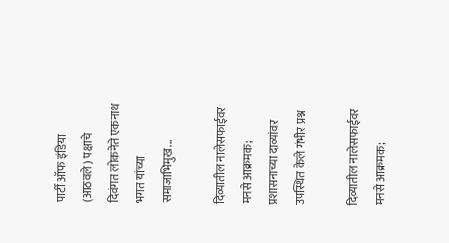पार्टी ऑफ इंडिया (आठवले) पक्षाचे दिवंगत लोकनेते एकनाथ भगत यांच्या समाजाभिमुख...

दिव्यातील नालेसफाईवर मनसे आक्रमक; प्रशासनाच्या दाव्यांवर उपस्थित केले गंभीर प्रश्न

दिव्यातील नालेसफाईवर मनसे आक्रमक;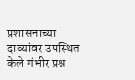प्रशासनाच्या दाव्यांवर उपस्थित केले गंभीर प्रश्न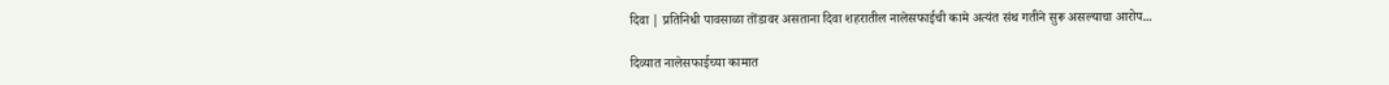दिवा | प्रतिनिधी पावसाळा तोंडावर असताना दिवा शहरातील नालेसफाईची कामे अत्यंत संथ गतीने सुरू असल्याचा आरोप...

दिव्यात नालेसफाईच्या कामात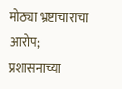मोठ्या भ्रष्टाचाराचा आरोप; प्रशासनाच्या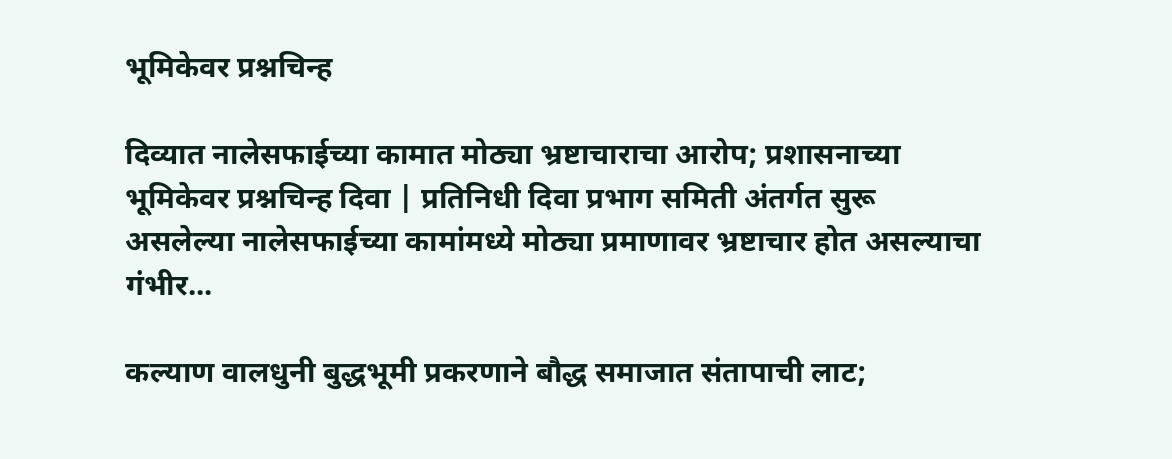भूमिकेवर प्रश्नचिन्ह

दिव्यात नालेसफाईच्या कामात मोठ्या भ्रष्टाचाराचा आरोप; प्रशासनाच्या भूमिकेवर प्रश्नचिन्ह दिवा | प्रतिनिधी दिवा प्रभाग समिती अंतर्गत सुरू असलेल्या नालेसफाईच्या कामांमध्ये मोठ्या प्रमाणावर भ्रष्टाचार होत असल्याचा गंभीर...

कल्याण वालधुनी बुद्धभूमी प्रकरणाने बौद्ध समाजात संतापाची लाट;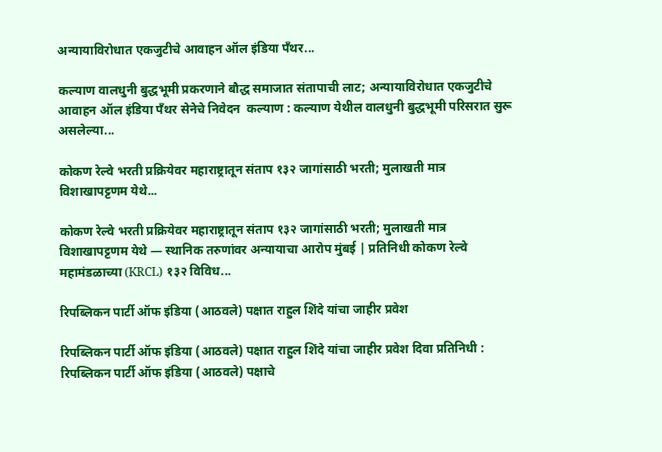अन्यायाविरोधात एकजुटीचे आवाहन ऑल इंडिया पँथर...

कल्याण वालधुनी बुद्धभूमी प्रकरणाने बौद्ध समाजात संतापाची लाट; अन्यायाविरोधात एकजुटीचे आवाहन ऑल इंडिया पँथर सेनेचे निवेदन  कल्याण : कल्याण येथील वालधुनी बुद्धभूमी परिसरात सुरू असलेल्या...

कोकण रेल्वे भरती प्रक्रियेवर महाराष्ट्रातून संताप १३२ जागांसाठी भरती; मुलाखती मात्र विशाखापट्टणम येथे...

कोकण रेल्वे भरती प्रक्रियेवर महाराष्ट्रातून संताप १३२ जागांसाठी भरती; मुलाखती मात्र विशाखापट्टणम येथे — स्थानिक तरुणांवर अन्यायाचा आरोप मुंबई | प्रतिनिधी कोकण रेल्वे महामंडळाच्या (KRCL) १३२ विविध...

रिपब्लिकन पार्टी ऑफ इंडिया (आठवले) पक्षात राहुल शिंदे यांचा जाहीर प्रवेश

रिपब्लिकन पार्टी ऑफ इंडिया (आठवले) पक्षात राहुल शिंदे यांचा जाहीर प्रवेश दिवा प्रतिनिधी : रिपब्लिकन पार्टी ऑफ इंडिया (आठवले) पक्षाचे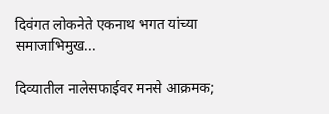दिवंगत लोकनेते एकनाथ भगत यांच्या समाजाभिमुख...

दिव्यातील नालेसफाईवर मनसे आक्रमक;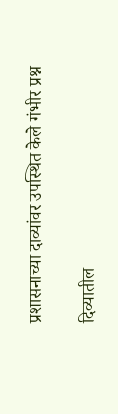प्रशासनाच्या दाव्यांवर उपस्थित केले गंभीर प्रश्न

दिव्यातील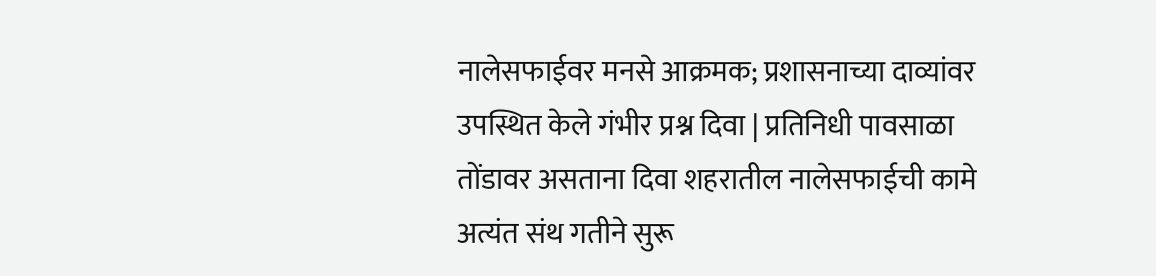नालेसफाईवर मनसे आक्रमक; प्रशासनाच्या दाव्यांवर उपस्थित केले गंभीर प्रश्न दिवा | प्रतिनिधी पावसाळा तोंडावर असताना दिवा शहरातील नालेसफाईची कामे अत्यंत संथ गतीने सुरू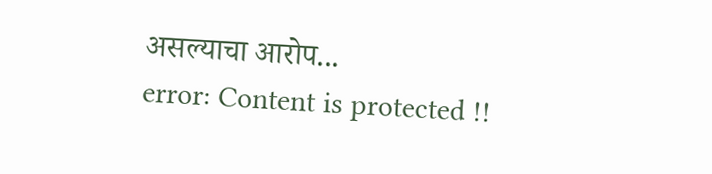असल्याचा आरोप...
error: Content is protected !!